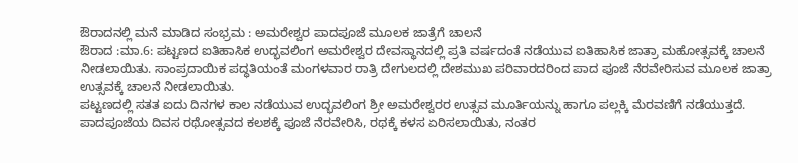ಔರಾದನಲ್ಲಿ ಮನೆ ಮಾಡಿದ ಸಂಭ್ರಮ : ಅಮರೇಶ್ವರ ಪಾದಪೂಜೆ ಮೂಲಕ ಜಾತ್ರೆಗೆ ಚಾಲನೆ
ಔರಾದ :ಮಾ.6: ಪಟ್ಟಣದ ಐತಿಹಾಸಿಕ ಉದ್ಭವಲಿಂಗ ಅಮರೇಶ್ವರ ದೇವಸ್ಥಾನದಲ್ಲಿ ಪ್ರತಿ ವರ್ಷದಂತೆ ನಡೆಯುವ ಐತಿಹಾಸಿಕ ಜಾತ್ರಾ ಮಹೋತ್ಸವಕ್ಕೆ ಚಾಲನೆ ನೀಡಲಾಯಿತು. ಸಾಂಪ್ರದಾಯಿಕ ಪದ್ಧತಿಯಂತೆ ಮಂಗಳವಾರ ರಾತ್ರಿ ದೇಗುಲದಲ್ಲಿ ದೇಶಮುಖ ಪರಿವಾರದರಿಂದ ಪಾದ ಪೂಜೆ ನೆರವೇರಿಸುವ ಮೂಲಕ ಜಾತ್ರಾ ಉತ್ಸವಕ್ಕೆ ಚಾಲನೆ ನೀಡಲಾಯಿತು.
ಪಟ್ಟಣದಲ್ಲಿ ಸತತ ಐದು ದಿನಗಳ ಕಾಲ ನಡೆಯುವ ಉದ್ಭವಲಿಂಗ ಶ್ರೀ ಅಮರೇಶ್ವರರ ಉತ್ಸವ ಮೂರ್ತಿಯನ್ನು ಹಾಗೂ ಪಲ್ಲಕ್ಕಿ ಮೆರವಣಿಗೆ ನಡೆಯುತ್ತದೆ. ಪಾದಪೂಜೆಯ ದಿವಸ ರಥೋತ್ಸವದ ಕಲಶಕ್ಕೆ ಪೂಜೆ ನೆರವೇರಿಸಿ, ರಥಕ್ಕೆ ಕಳಸ ಏರಿಸಲಾಯಿತು, ನಂತರ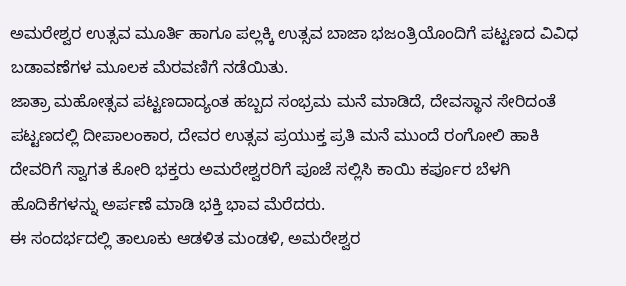ಅಮರೇಶ್ವರ ಉತ್ಸವ ಮೂರ್ತಿ ಹಾಗೂ ಪಲ್ಲಕ್ಕಿ ಉತ್ಸವ ಬಾಜಾ ಭಜಂತ್ರಿಯೊಂದಿಗೆ ಪಟ್ಟಣದ ವಿವಿಧ ಬಡಾವಣೆಗಳ ಮೂಲಕ ಮೆರವಣಿಗೆ ನಡೆಯಿತು.
ಜಾತ್ರಾ ಮಹೋತ್ಸವ ಪಟ್ಟಣದಾದ್ಯಂತ ಹಬ್ಬದ ಸಂಭ್ರಮ ಮನೆ ಮಾಡಿದೆ, ದೇವಸ್ಥಾನ ಸೇರಿದಂತೆ ಪಟ್ಟಣದಲ್ಲಿ ದೀಪಾಲಂಕಾರ, ದೇವರ ಉತ್ಸವ ಪ್ರಯುಕ್ತ ಪ್ರತಿ ಮನೆ ಮುಂದೆ ರಂಗೋಲಿ ಹಾಕಿ ದೇವರಿಗೆ ಸ್ವಾಗತ ಕೋರಿ ಭಕ್ತರು ಅಮರೇಶ್ವರರಿಗೆ ಪೂಜೆ ಸಲ್ಲಿಸಿ ಕಾಯಿ ಕರ್ಪೂರ ಬೆಳಗಿ ಹೊದಿಕೆಗಳನ್ನು ಅರ್ಪಣೆ ಮಾಡಿ ಭಕ್ತಿ ಭಾವ ಮೆರೆದರು.
ಈ ಸಂದರ್ಭದಲ್ಲಿ ತಾಲೂಕು ಆಡಳಿತ ಮಂಡಳಿ, ಅಮರೇಶ್ವರ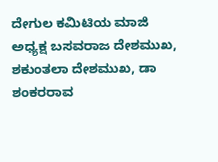ದೇಗುಲ ಕಮಿಟಿಯ ಮಾಜಿ ಅಧ್ಯಕ್ಷ ಬಸವರಾಜ ದೇಶಮುಖ, ಶಕುಂತಲಾ ದೇಶಮುಖ, ಡಾ ಶಂಕರರಾವ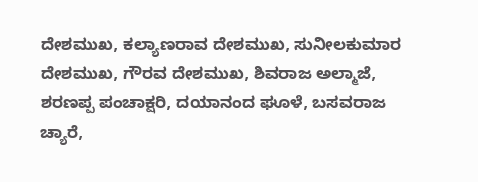ದೇಶಮುಖ, ಕಲ್ಯಾಣರಾವ ದೇಶಮುಖ, ಸುನೀಲಕುಮಾರ ದೇಶಮುಖ, ಗೌರವ ದೇಶಮುಖ, ಶಿವರಾಜ ಅಲ್ಮಾಜೆ, ಶರಣಪ್ಪ ಪಂಚಾಕ್ಷರಿ, ದಯಾನಂದ ಘೂಳೆ, ಬಸವರಾಜ ಚ್ಯಾರೆ,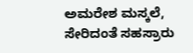ಅಮರೇಶ ಮಸ್ಕಲೆ, ಸೇರಿದಂತೆ ಸಹಸ್ರಾರು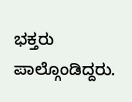ಭಕ್ತರು ಪಾಲ್ಗೊಂಡಿದ್ದರು.